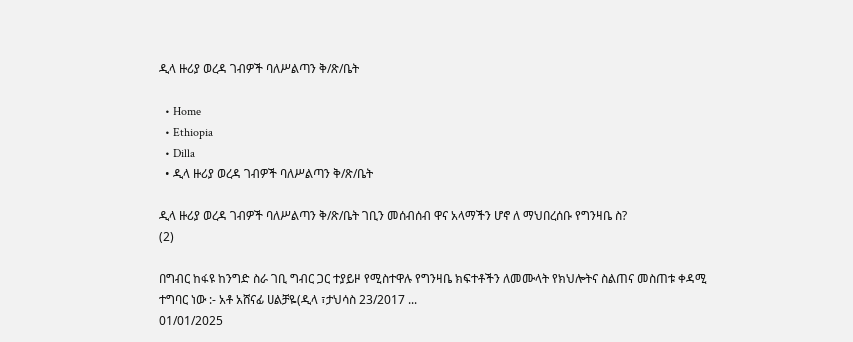ዲላ ዙሪያ ወረዳ ገብዎች ባለሥልጣን ቅ/ጽ/ቤት

  • Home
  • Ethiopia
  • Dilla
  • ዲላ ዙሪያ ወረዳ ገብዎች ባለሥልጣን ቅ/ጽ/ቤት

ዲላ ዙሪያ ወረዳ ገብዎች ባለሥልጣን ቅ/ጽ/ቤት ገቢን መሰብሰብ ዋና አላማችን ሆኖ ለ ማህበረሰቡ የግንዛቤ ስ?
(2)

በግብር ከፋዩ ከንግድ ስራ ገቢ ግብር ጋር ተያይዞ የሚስተዋሉ የግንዛቤ ክፍተቶችን ለመሙላት የክህሎትና ስልጠና መስጠቱ ቀዳሚ ተግባር ነው :- አቶ አሸናፊ ሀልቻዬ(ዲላ ፣ታህሳስ 23/2017 ...
01/01/2025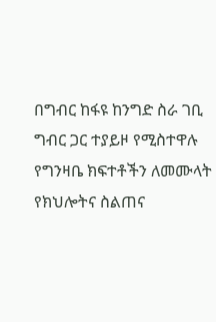በግብር ከፋዩ ከንግድ ስራ ገቢ ግብር ጋር ተያይዞ የሚስተዋሉ የግንዛቤ ክፍተቶችን ለመሙላት የክህሎትና ስልጠና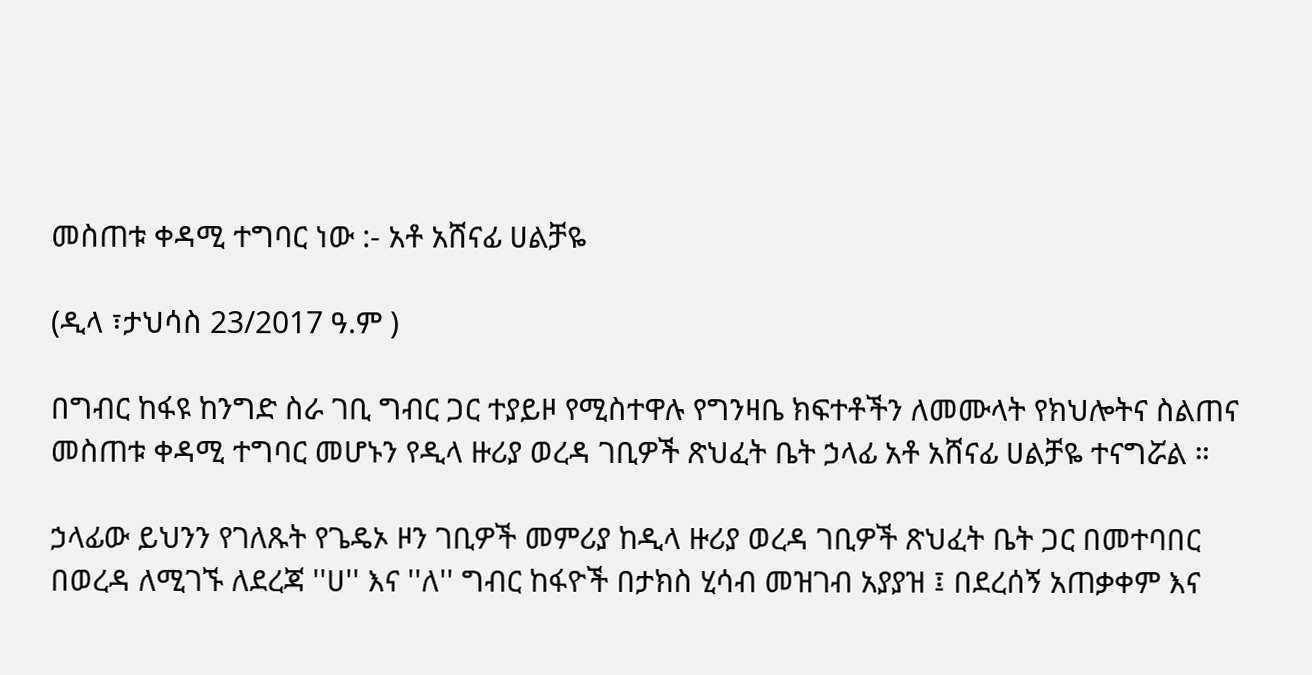መስጠቱ ቀዳሚ ተግባር ነው :- አቶ አሸናፊ ሀልቻዬ

(ዲላ ፣ታህሳስ 23/2017 ዓ.ም )

በግብር ከፋዩ ከንግድ ስራ ገቢ ግብር ጋር ተያይዞ የሚስተዋሉ የግንዛቤ ክፍተቶችን ለመሙላት የክህሎትና ስልጠና መስጠቱ ቀዳሚ ተግባር መሆኑን የዲላ ዙሪያ ወረዳ ገቢዎች ጽህፈት ቤት ኃላፊ አቶ አሸናፊ ሀልቻዬ ተናግሯል ።

ኃላፊው ይህንን የገለጹት የጌዴኦ ዞን ገቢዎች መምሪያ ከዲላ ዙሪያ ወረዳ ገቢዎች ጽህፈት ቤት ጋር በመተባበር በወረዳ ለሚገኙ ለደረጃ ''ሀ'' እና ''ለ'' ግብር ከፋዮች በታክስ ሂሳብ መዝገብ አያያዝ ፤ በደረሰኝ አጠቃቀም እና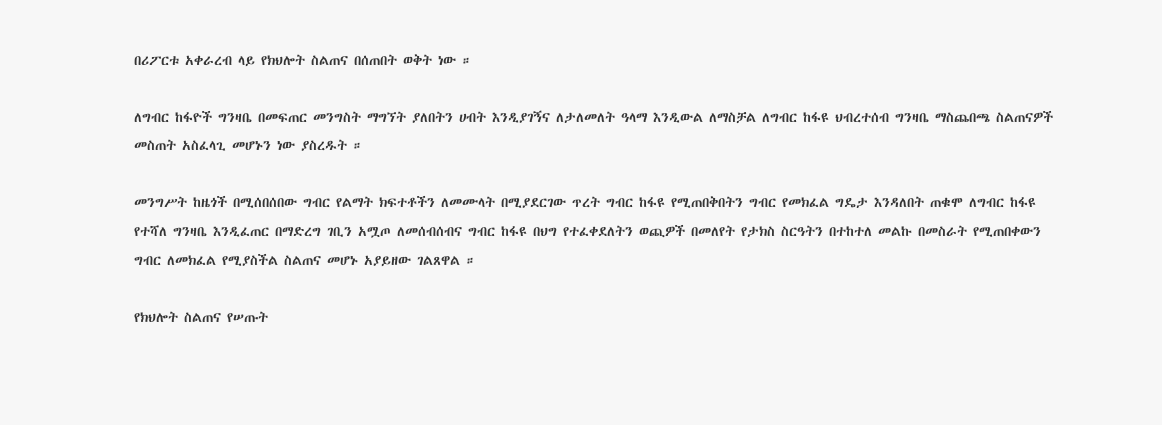በሪፖርቱ አቀራረብ ላይ የክህሎት ስልጠና በሰጠበት ወቅት ነው ።

ለግብር ከፋዮች ግንዛቤ በመፍጠር መንግስት ማግኘት ያለበትን ሀብት እንዲያገኝና ለታለመለት ዓላማ እንዲውል ለማስቻል ለግብር ከፋዩ ህብረተሰብ ግንዛቤ ማስጨበጫ ስልጠናዎች መስጠት አስፈላጊ መሆኑን ነው ያስረዱት ።

መንግሥት ከዜጎች በሚሰበሰበው ግብር የልማት ክፍተቶችን ለመሙላት በሚያደርገው ጥረት ግብር ከፋዩ የሚጠበቅበትን ግብር የመክፈል ግዴታ እንዳለበት ጠቁሞ ለግብር ከፋዩ የተሻለ ግንዛቤ እንዲፈጠር በማድረግ ገቢን አሟጦ ለመሰብሰብና ግብር ከፋዩ በህግ የተፈቀደለትን ወጪዎች በመለየት የታክስ ስርዓትን በተከተለ መልኩ በመስራት የሚጠበቀውን ግብር ለመክፈል የሚያስችል ስልጠና መሆኑ አያይዘው ገልጸዋል ።

የክህሎት ስልጠና የሠጡት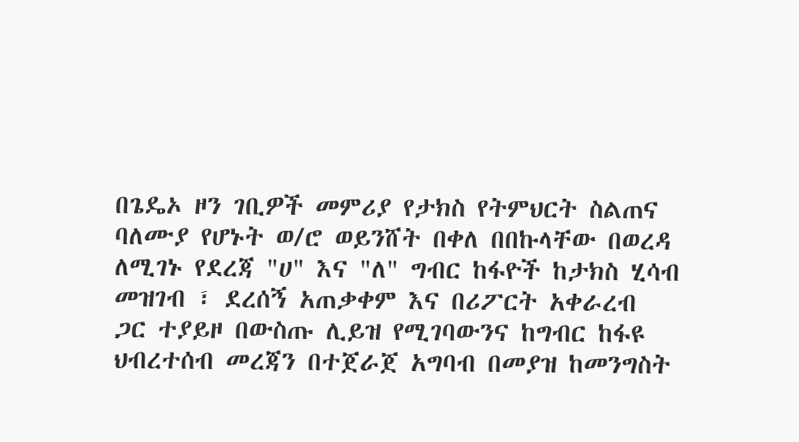በጌዴኦ ዞን ገቢዎች መምሪያ የታክስ የትምህርት ስልጠና ባለሙያ የሆኑት ወ/ሮ ወይንሸት በቀለ በበኩላቸው በወረዳ ለሚገኑ የደረጃ "ሀ" እና "ለ" ግብር ከፋዮች ከታክስ ሂሳብ መዝገብ ፣ ደረሰኝ አጠቃቀም እና በሪፖርት አቀራረብ ጋር ተያይዞ በውስጡ ሊይዝ የሚገባውንና ከግብር ከፋዩ ህብረተሰብ መረጃን በተጀራጀ አግባብ በመያዝ ከመንግስት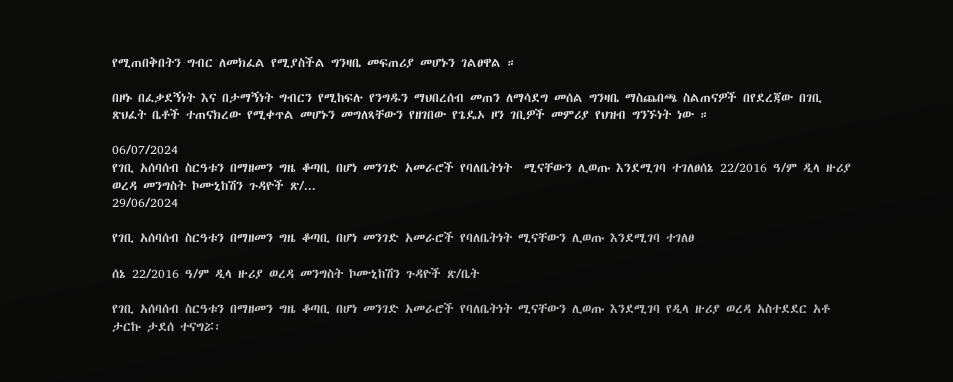የሚጠበቅበትን ግብር ለመክፈል የሚያስችል ግንዛቤ መፍጠሪያ መሆኑን ገልፀዋል ።

በዞኑ በፈቃደኝነት እና በታማኝነት ግብርን የሚከፍሉ የንግዱን ማህበረሰብ መጠን ለማሳደግ መሰል ግንዛቤ ማስጨበጫ ስልጠናዎች በየደረጃው በገቢ ጽህፈት ቤቶች ተጠናክረው የሚቀጥል መሆኑን መግለጻቸውን የዘገበው የጌዴኦ ዞን ገቢዎች መምሪያ የህዝብ ግንኙነት ነው ።

06/07/2024
የገቢ አሰባሰብ ስርዓቱን በማዘመን ግዜ ቆጣቢ በሆነ መንገድ አመራሮች የባለቤትነት  ሚናቸውን ሊወጡ እንደሚገባ ተገለፀሰኔ 22/2016 ዓ/ም ዲላ ዙሪያ ወረዳ መንግስት ኮሙኒከሽን ጉዳዮች ጽ/...
29/06/2024

የገቢ አሰባሰብ ስርዓቱን በማዘመን ግዜ ቆጣቢ በሆነ መንገድ አመራሮች የባለቤትነት ሚናቸውን ሊወጡ እንደሚገባ ተገለፀ

ሰኔ 22/2016 ዓ/ም ዲላ ዙሪያ ወረዳ መንግስት ኮሙኒከሽን ጉዳዮች ጽ/ቤት

የገቢ አሰባሰብ ስርዓቱን በማዘመን ግዜ ቆጣቢ በሆነ መንገድ አመራሮች የባለቤትነት ሚናቸውን ሊወጡ እንደሚገባ የዲላ ዙሪያ ወረዳ አስተደደር አቶ ታርኩ ታደሰ ተናግሯ፡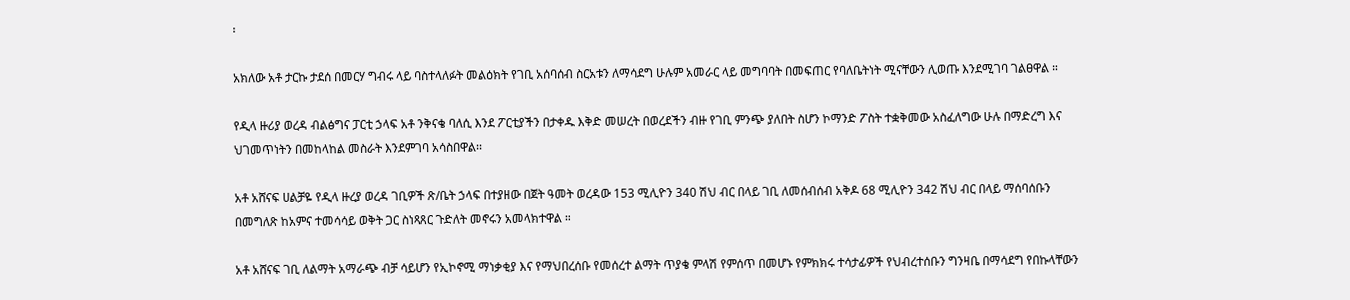፡

አክለው አቶ ታርኩ ታደሰ በመርሃ ግብሩ ላይ ባስተላለፉት መልዕክት የገቢ አሰባሰብ ስርአቱን ለማሳደግ ሁሉም አመራር ላይ መግባባት በመፍጠር የባለቤትነት ሚናቸውን ሊወጡ እንደሚገባ ገልፀዋል ።

የዲላ ዙሪያ ወረዳ ብልፅግና ፓርቲ ኃላፍ አቶ ንቅናቄ ባለሲ እንደ ፖርቲያችን በታቀዱ እቅድ መሠረት በወረደችን ብዙ የገቢ ምንጭ ያለበት ስሆን ኮማንድ ፖስት ተቋቅመው አስፈለግው ሁሉ በማድረግ እና ህገመጥነትን በመከላከል መስራት እንደምገባ አሳስበዋል፡፡

አቶ አሸናፍ ሀልቻዬ የዲላ ዙረያ ወረዳ ገቢዎች ጽ/ቤት ኃላፍ በተያዘው በጀት ዓመት ወረዳው 153 ሚሊዮን 340 ሽህ ብር በላይ ገቢ ለመሰብሰብ አቅዶ 68 ሚሊዮን 342 ሽህ ብር በላይ ማሰባሰቡን በመግለጽ ከአምና ተመሳሳይ ወቅት ጋር ስነጻጸር ጉድለት መኖሩን አመላክተዋል ።

አቶ አሸናፍ ገቢ ለልማት አማራጭ ብቻ ሳይሆን የኢኮኖሚ ማነቃቂያ እና የማህበረሰቡ የመሰረተ ልማት ጥያቄ ምላሽ የምሰጥ በመሆኑ የምክክሩ ተሳታፊዎች የህብረተሰቡን ግንዛቤ በማሳደግ የበኩላቸውን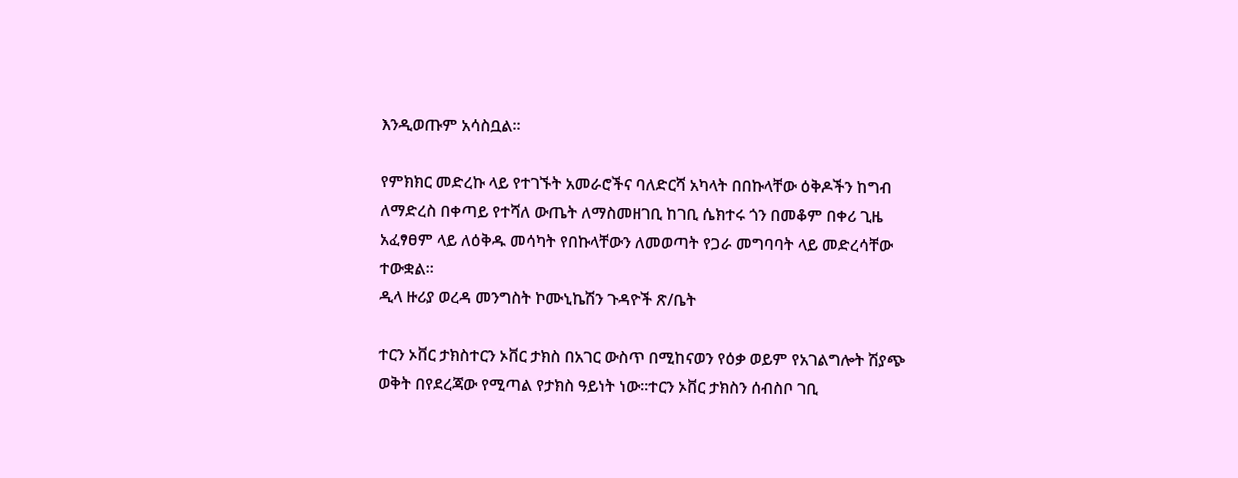እንዲወጡም አሳስቧል፡፡

የምክክር መድረኩ ላይ የተገኙት አመራሮችና ባለድርሻ አካላት በበኩላቸው ዕቅዶችን ከግብ ለማድረስ በቀጣይ የተሻለ ውጤት ለማስመዘገቢ ከገቢ ሴክተሩ ጎን በመቆም በቀሪ ጊዜ አፈፃፀም ላይ ለዕቅዱ መሳካት የበኩላቸውን ለመወጣት የጋራ መግባባት ላይ መድረሳቸው ተውቋል።
ዲላ ዙሪያ ወረዳ መንግስት ኮሙኒኬሽን ጉዳዮች ጽ/ቤት

ተርን ኦቨር ታክስተርን ኦቨር ታክስ በአገር ውስጥ በሚከናወን የዕቃ ወይም የአገልግሎት ሽያጭ ወቅት በየደረጃው የሚጣል የታክስ ዓይነት ነው፡፡ተርን ኦቨር ታክስን ሰብስቦ ገቢ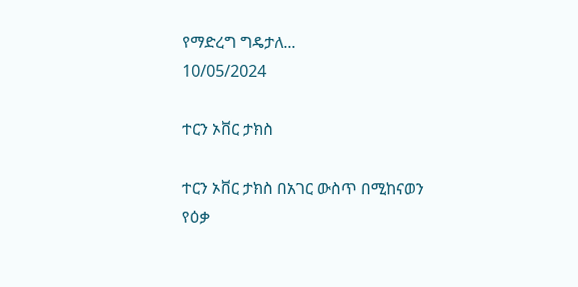የማድረግ ግዴታለ...
10/05/2024

ተርን ኦቨር ታክስ

ተርን ኦቨር ታክስ በአገር ውስጥ በሚከናወን የዕቃ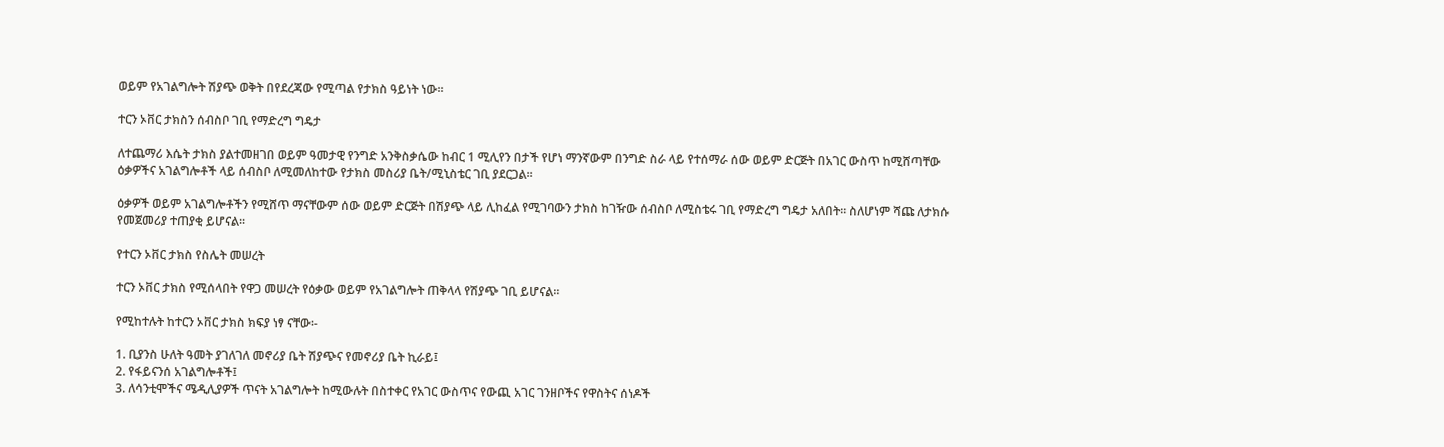ወይም የአገልግሎት ሽያጭ ወቅት በየደረጃው የሚጣል የታክስ ዓይነት ነው፡፡

ተርን ኦቨር ታክስን ሰብስቦ ገቢ የማድረግ ግዴታ

ለተጨማሪ እሴት ታክስ ያልተመዘገበ ወይም ዓመታዊ የንግድ አንቅስቃሴው ከብር 1 ሚሊየን በታች የሆነ ማንኛውም በንግድ ስራ ላይ የተሰማራ ሰው ወይም ድርጅት በአገር ውስጥ ከሚሸጣቸው ዕቃዎችና አገልግሎቶች ላይ ሰብስቦ ለሚመለከተው የታክስ መስሪያ ቤት/ሚኒስቴር ገቢ ያደርጋል፡፡

ዕቃዎች ወይም አገልግሎቶችን የሚሸጥ ማናቸውም ሰው ወይም ድርጅት በሽያጭ ላይ ሊከፈል የሚገባውን ታክስ ከገዥው ሰብስቦ ለሚስቴሩ ገቢ የማድረግ ግዴታ አለበት፡፡ ስለሆነም ሻጩ ለታክሱ የመጀመሪያ ተጠያቂ ይሆናል፡፡

የተርን ኦቨር ታክስ የስሌት መሠረት

ተርን ኦቨር ታክስ የሚሰላበት የዋጋ መሠረት የዕቃው ወይም የአገልግሎት ጠቅላላ የሽያጭ ገቢ ይሆናል፡፡

የሚከተሉት ከተርን ኦቨር ታክስ ክፍያ ነፃ ናቸው፡-

1. ቢያንስ ሁለት ዓመት ያገለገለ መኖሪያ ቤት ሽያጭና የመኖሪያ ቤት ኪራይ፤
2. የፋይናንሰ አገልግሎቶች፤
3. ለሳንቲሞችና ሜዲሊያዎች ጥናት አገልግሎት ከሚውሉት በስተቀር የአገር ውስጥና የውጪ አገር ገንዘቦችና የዋስትና ሰነዶች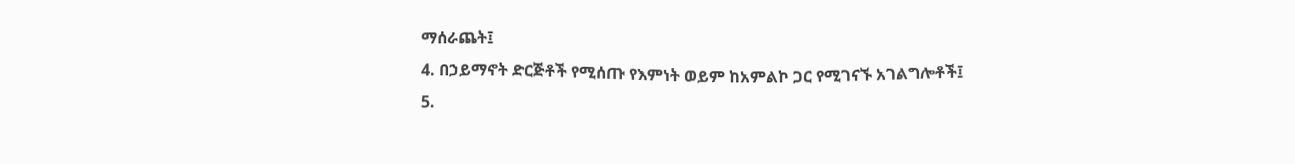ማሰራጨት፤
4. በኃይማኖት ድርጅቶች የሚሰጡ የእምነት ወይም ከአምልኮ ጋር የሚገናኙ አገልግሎቶች፤
5.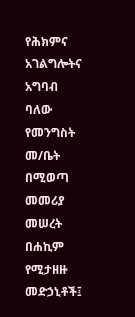የሕክምና አገልግሎትና አግባብ ባለው የመንግስት መ/ቤት በሚወጣ መመሪያ መሠረት በሐኪም የሚታዘዙ መድኃኒቶች፤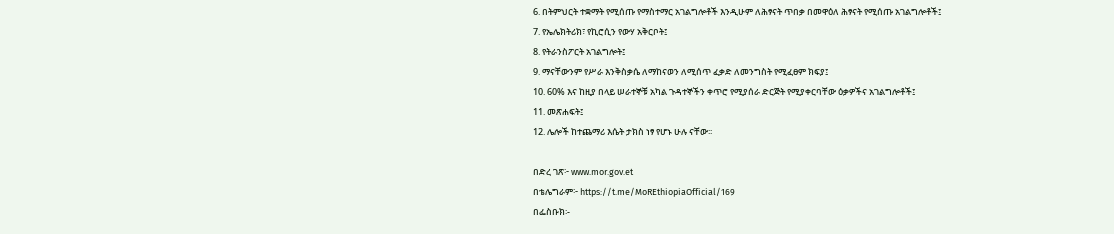6. በትምህርት ተቋማት የሚሰጡ የማስተማር አገልግሎቶች እንዲሁም ለሕፃናት ጥበቃ በመዋዕለ ሕፃናት የሚሰጡ አገልግሎቶች፤
7. የኤሌክትሪክ፣ የኪሮሲን የውሃ አቅርቦት፤
8. የትራንስፖርት አገልግሎት፤
9. ማናቸውንም የሥራ እንቅስቃሴ ለማከናወን ለሚሰጥ ፈቃድ ለመንግስት የሚፈፀም ክፍያ፤
10. 60% እና ከዚያ በላይ ሠራተኞቹ አካል ጉዳተኞችን ቀጥሮ የሚያሰራ ድርጅት የሚያቀርባቸው ዕቃዎችና አገልግሎቶች፤
11. መጽሐፍት፤
12. ሌሎች ከተጨማሪ እሴት ታክስ ነፃ የሆኑ ሁሉ ናቸው፡፡

በድረ ገጽ፦ www.mor.gov.et
በቴሌግራም፦ https://t.me/MoREthiopiaOfficial/169
በፌስቡክ፡-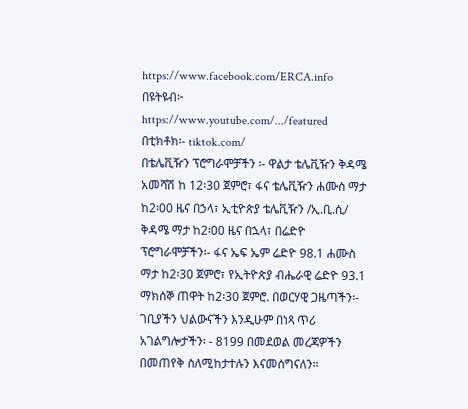https://www.facebook.com/ERCA.info
በዩትዩብ፦ https://www.youtube.com/.../featured
በቲክቶክ፡- tiktok.com/
በቴሌቪዥን ፕሮግራሞቻችን ፡- ዋልታ ቴሌቪዥን ቅዳሜ አመሻሽ ከ 12፡30 ጀምሮ፣ ፋና ቴሌቪዥን ሐሙስ ማታ ከ2፡00 ዜና በኃላ፣ ኢቲዮጵያ ቴሌቪዥን /ኢ.ቢ.ሲ/ ቅዳሜ ማታ ከ2፡00 ዜና በኋላ፣ በሬድዮ ፕሮግራሞቻችን፡- ፋና ኤፍ ኤም ሬድዮ 98.1 ሐሙስ ማታ ከ2፡30 ጀምሮ፣ የኢትዮጵያ ብሔራዊ ሬድዮ 93.1 ማክሰኞ ጠዋት ከ2፡30 ጀምሮ. በወርሃዊ ጋዜጣችን፡- ገቢያችን ህልውናችን እንዲሁም በነጻ ጥሪ አገልግሎታችን፡ - 8199 በመደወል መረጃዎችን በመጠየቅ ስለሚከታተሉን እናመሰግናለን።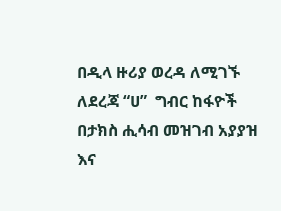በዲላ ዙሪያ ወረዳ ለሚገኙ ለደረጃ “ሀ”  ግብር ከፋዮች በታክስ ሒሳብ መዝገብ አያያዝ እና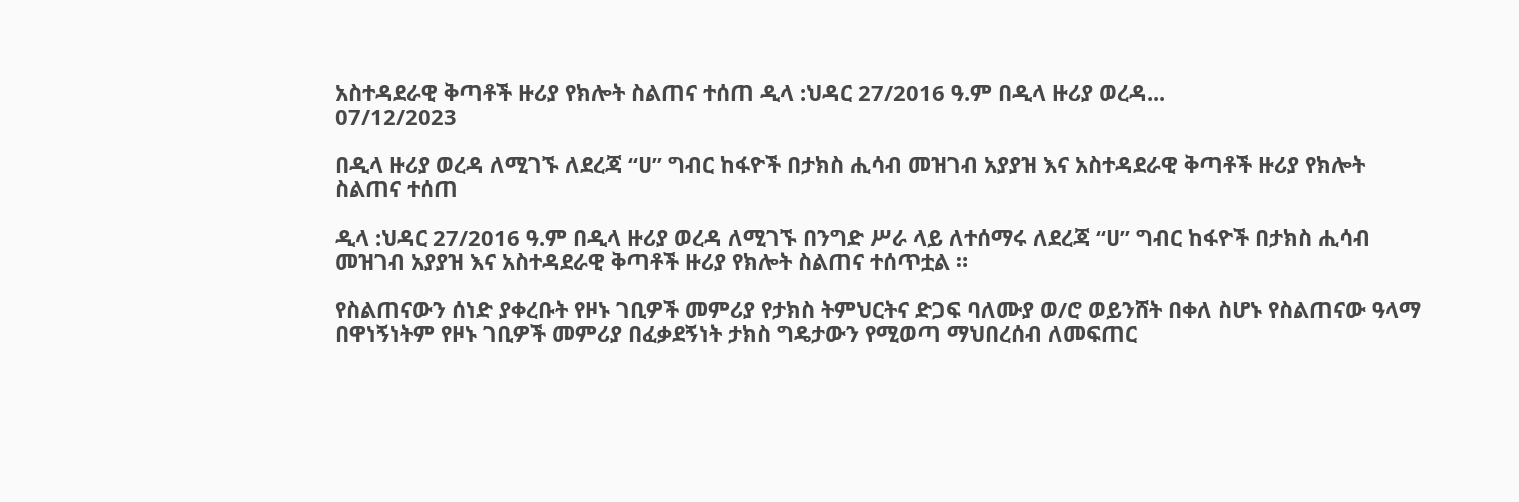አስተዳደራዊ ቅጣቶች ዙሪያ የክሎት ስልጠና ተሰጠ ዲላ :ህዳር 27/2016 ዓ.ም በዲላ ዙሪያ ወረዳ...
07/12/2023

በዲላ ዙሪያ ወረዳ ለሚገኙ ለደረጃ “ሀ” ግብር ከፋዮች በታክስ ሒሳብ መዝገብ አያያዝ እና አስተዳደራዊ ቅጣቶች ዙሪያ የክሎት ስልጠና ተሰጠ

ዲላ :ህዳር 27/2016 ዓ.ም በዲላ ዙሪያ ወረዳ ለሚገኙ በንግድ ሥራ ላይ ለተሰማሩ ለደረጃ “ሀ” ግብር ከፋዮች በታክስ ሒሳብ መዝገብ አያያዝ እና አስተዳደራዊ ቅጣቶች ዙሪያ የክሎት ስልጠና ተሰጥቷል ።

የስልጠናውን ሰነድ ያቀረቡት የዞኑ ገቢዎች መምሪያ የታክስ ትምህርትና ድጋፍ ባለሙያ ወ/ሮ ወይንሸት በቀለ ስሆኑ የስልጠናው ዓላማ በዋነኝነትም የዞኑ ገቢዎች መምሪያ በፈቃደኝነት ታክስ ግዴታውን የሚወጣ ማህበረሰብ ለመፍጠር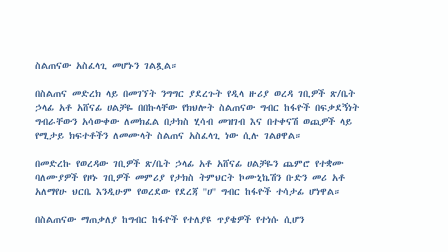ስልጠናው አስፈላጊ መሆኑን ገልጿል።

በስልጠና መድረክ ላይ በመገኘት ንግግር ያደረጉት የዲላ ዙሪያ ወረዳ ገቢዎች ጽ/ቤት ኃላፊ አቶ አሸናፊ ሀልቻዬ በበኩላቸው የክህሎት ስልጠናው ግብር ከፋዮች በፍቃደኝነት ግብራቸውን አሳውቀው ለመክፈል በታክስ ሂሳብ መዝገብ እና በተቀናሽ ወጪዎች ላይ የሚታይ ክፍተቶችን ለመሙላት ስልጠና አስፈላጊ ነው ሲሉ ገልፀዋል።

በመድረኩ የወረዳው ገቢዎች ጽ/ቤት ኃላፊ አቶ አሸናፊ ሀልቻዬን ጨምሮ የተቋሙ ባለሙያዎች የዞኑ ገቢዎች መምሪያ የታክስ ትምህርት ኮሙኒኬሽን ቡድን መሪ አቶ አለማየሁ ህርቤ እንዲሁም የወረደው የደረጃ ''ሀ'' ግብር ከፋዮች ተሳታፊ ሆነዋል።

በስልጠናው ማጠቃለያ ከግብር ከፋዮች የተለያዩ ጥያቄዎች የተነሱ ሲሆን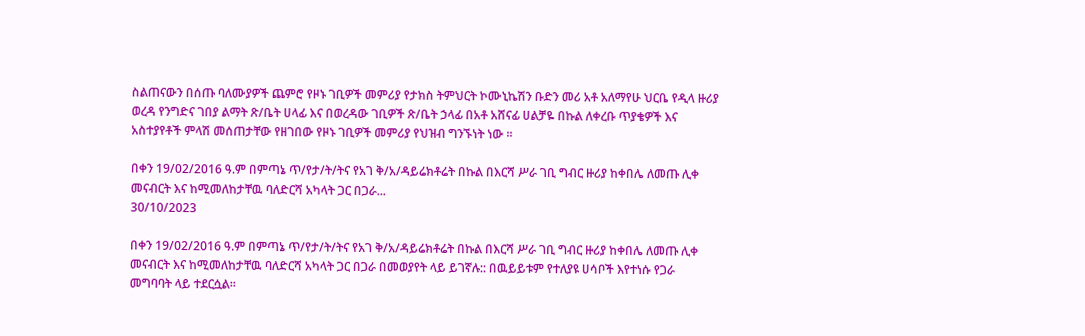ስልጠናውን በሰጡ ባለሙያዎች ጨምሮ የዞኑ ገቢዎች መምሪያ የታክስ ትምህርት ኮሙኒኬሽን ቡድን መሪ አቶ አለማየሁ ህርቤ የዲላ ዙሪያ ወረዳ የንግድና ገበያ ልማት ጽ/ቤት ሀላፊ እና በወረዳው ገቢዎች ጽ/ቤት ኃላፊ በአቶ አሸናፊ ሀልቻዬ በኩል ለቀረቡ ጥያቄዎች እና አስተያየቶች ምላሽ መሰጠታቸው የዘገበው የዞኑ ገቢዎች መምሪያ የህዝብ ግንኙነት ነው ።

በቀን 19/02/2016 ዓ.ም በምጣኔ ጥ/የታ/ት/ትና የአገ ቅ/አ/ዳይሬክቶሬት በኩል በእርሻ ሥራ ገቢ ግብር ዙሪያ ከቀበሌ ለመጡ ሊቀ መናብርት እና ከሚመለከታቸዉ ባለድርሻ አካላት ጋር በጋራ...
30/10/2023

በቀን 19/02/2016 ዓ.ም በምጣኔ ጥ/የታ/ት/ትና የአገ ቅ/አ/ዳይሬክቶሬት በኩል በእርሻ ሥራ ገቢ ግብር ዙሪያ ከቀበሌ ለመጡ ሊቀ መናብርት እና ከሚመለከታቸዉ ባለድርሻ አካላት ጋር በጋራ በመወያየት ላይ ይገኛሉ:: በዉይይቱም የተለያዩ ሀሳቦች እየተነሱ የጋራ መግባባት ላይ ተደርሷል።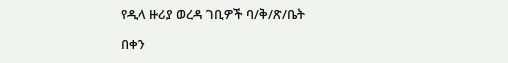የዲላ ዙሪያ ወረዳ ገቢዎች ባ/ቅ/ጽ/ቤት

በቀን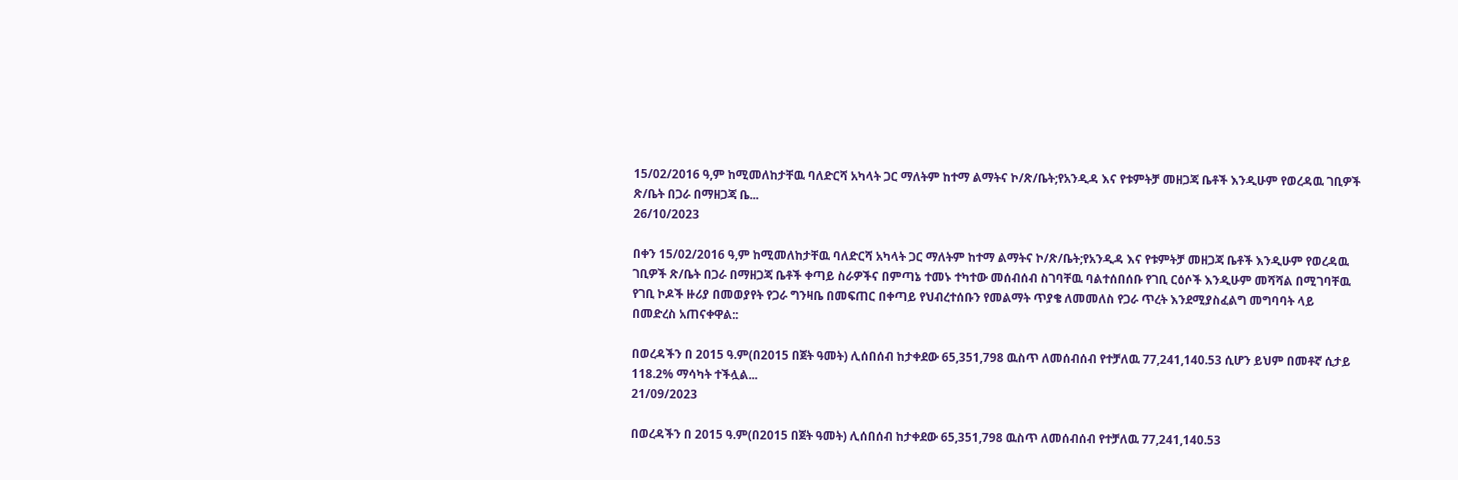15/02/2016 ዓ,ም ከሚመለከታቸዉ ባለድርሻ አካላት ጋር ማለትም ከተማ ልማትና ኮ/ጽ/ቤት;የአንዲዳ እና የቱምትቻ መዘጋጃ ቤቶች እንዲሁም የወረዳዉ ገቢዎች ጽ/ቤት በጋራ በማዘጋጃ ቤ...
26/10/2023

በቀን 15/02/2016 ዓ,ም ከሚመለከታቸዉ ባለድርሻ አካላት ጋር ማለትም ከተማ ልማትና ኮ/ጽ/ቤት;የአንዲዳ እና የቱምትቻ መዘጋጃ ቤቶች እንዲሁም የወረዳዉ ገቢዎች ጽ/ቤት በጋራ በማዘጋጃ ቤቶች ቀጣይ ስራዎችና በምጣኔ ተመኑ ተካተው መሰብሰብ ስገባቸዉ ባልተሰበሰቡ የገቢ ርዕሶች እንዲሁም መሻሻል በሚገባቸዉ የገቢ ኮዶች ዙሪያ በመወያየት የጋራ ግንዛቤ በመፍጠር በቀጣይ የህብረተሰቡን የመልማት ጥያቄ ለመመለስ የጋራ ጥረት እንደሚያስፈልግ መግባባት ላይ በመድረስ አጠናቀዋል::

በወረዳችን በ 2015 ዓ.ም(በ2015 በጀት ዓመት) ሊሰበሰብ ከታቀደው 65,351,798 ዉስጥ ለመሰብሰብ የተቻለዉ 77,241,140.53 ሲሆን ይህም በመቶኛ ሲታይ 118.2% ማሳካት ተችሏል...
21/09/2023

በወረዳችን በ 2015 ዓ.ም(በ2015 በጀት ዓመት) ሊሰበሰብ ከታቀደው 65,351,798 ዉስጥ ለመሰብሰብ የተቻለዉ 77,241,140.53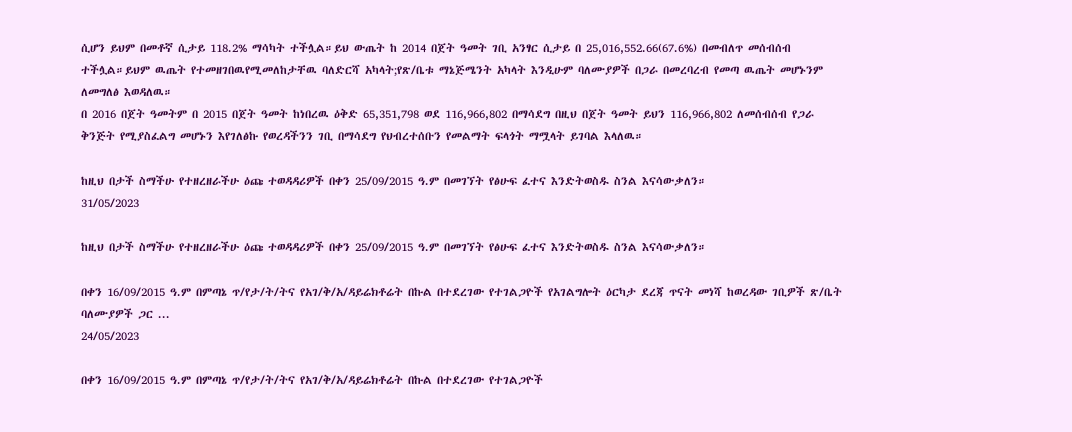ሲሆን ይህም በመቶኛ ሲታይ 118.2% ማሳካት ተችሏል።ይህ ውጤት ከ 2014 በጀት ዓመት ገቢ አንፃር ሲታይ በ 25,016,552.66(67.6%) በመብለጥ መሰብሰብ ተችሏል።ይህም ዉጤት የተመዘገበዉየሚመለከታቸዉ ባለድርሻ አካላት;የጽ/ቤቱ ማኔጅሜንት አካላት እንዲሁም ባለሙያዎች በጋራ በመረባረብ የመጣ ዉጤት መሆኑንም ለመግለፅ እወዳለዉ።
በ 2016 በጀት ዓመትም በ 2015 በጀት ዓመት ከነበረዉ ዕቅድ 65,351,798 ወደ 116,966,802 በማሳደግ በዚህ በጀት ዓመት ይህን 116,966,802 ለመሰብሰብ የጋራ ቅንጅት የሚያስፈልግ መሆኑን እየገለፅኩ የወረዳችንን ገቢ በማሳደግ የህብረተሰቡን የመልማት ፍላጎት ማሟላት ይገባል እላለዉ።

ከዚህ በታች ስማችሁ የተዘረዘራችሁ ዕጩ ተወዳዳሪዎች በቀን 25/09/2015 ዓ.ም በመገኘት የፅሁፍ ፈተና እንድትወስዱ ስንል እናሳውቃለን።
31/05/2023

ከዚህ በታች ስማችሁ የተዘረዘራችሁ ዕጩ ተወዳዳሪዎች በቀን 25/09/2015 ዓ.ም በመገኘት የፅሁፍ ፈተና እንድትወስዱ ስንል እናሳውቃለን።

በቀን 16/09/2015 ዓ.ም በምጣኔ ጥ/የታ/ት/ትና የአገ/ቅ/አ/ዳይሬክቶሬት በኩል በተደረገው የተገልጋዮች የአገልግሎት ዕርካታ ደረጃ ጥናት መነሻ ከወረዳው ገቢዎች ጽ/ቤት ባለሙያዎች ጋር ...
24/05/2023

በቀን 16/09/2015 ዓ.ም በምጣኔ ጥ/የታ/ት/ትና የአገ/ቅ/አ/ዳይሬክቶሬት በኩል በተደረገው የተገልጋዮች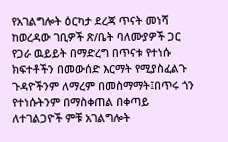የአገልግሎት ዕርካታ ደረጃ ጥናት መነሻ ከወረዳው ገቢዎች ጽ/ቤት ባለሙያዎች ጋር የጋራ ዉይይት በማድረግ በጥናቱ የተነሱ ክፍተቶችን በመውሰድ እርማት የሚያስፈልጉ ጉዳዮችንም ለማረም በመስማማት፤በጥሩ ጎን የተነሱትንም በማስቀጠል በቀጣይ ለተገልጋዮች ምቹ አገልግሎት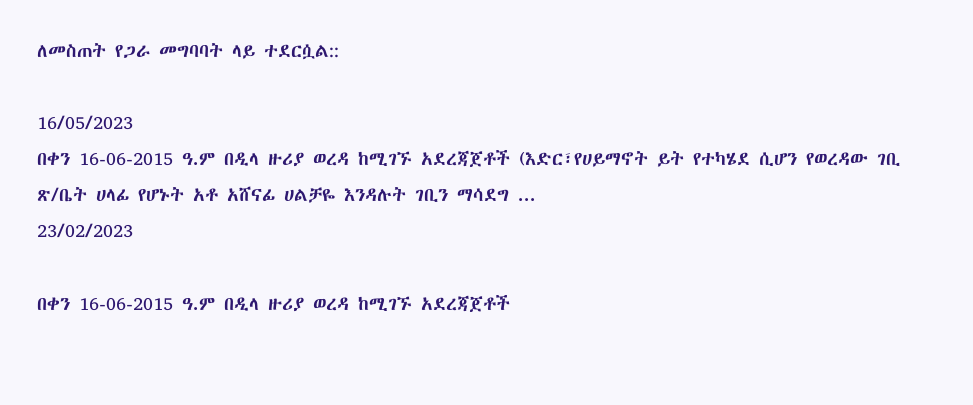ለመስጠት የጋራ መግባባት ላይ ተደርሷል::

16/05/2023
በቀን 16-06-2015 ዓ.ም በዲላ ዙሪያ ወረዳ ከሚገኙ አደረጃጀቶች (እድር፣የሀይማኖት ይት የተካሄደ ሲሆን የወረዳው ገቢ ጽ/ቤት ሀላፊ የሆኑት አቶ አሸናፊ ሀልቻዬ እንዳሉት ገቢን ማሳደግ ...
23/02/2023

በቀን 16-06-2015 ዓ.ም በዲላ ዙሪያ ወረዳ ከሚገኙ አደረጃጀቶች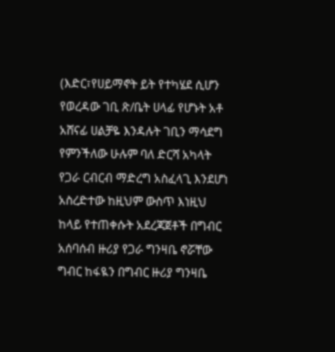(እድር፣የሀይማኖት ይት የተካሄደ ሲሆን የወረዳው ገቢ ጽ/ቤት ሀላፊ የሆኑት አቶ አሸናፊ ሀልቻዬ እንዳሉት ገቢን ማሳደግ የምንችለው ሁሉም ባለ ድርሻ አካላት የጋራ ርብርብ ማድረግ አስፈላጊ እንደሆነ አስረድተው ከዚህም ውስጥ እነዚህ ከላይ የተጠቀሱት አደረጃጀቶች በግብር አሰባሰብ ዙሪያ የጋራ ግንዛቤ ኖሯቸው ግብር ከፋዪን በግብር ዙሪያ ግንዛቤ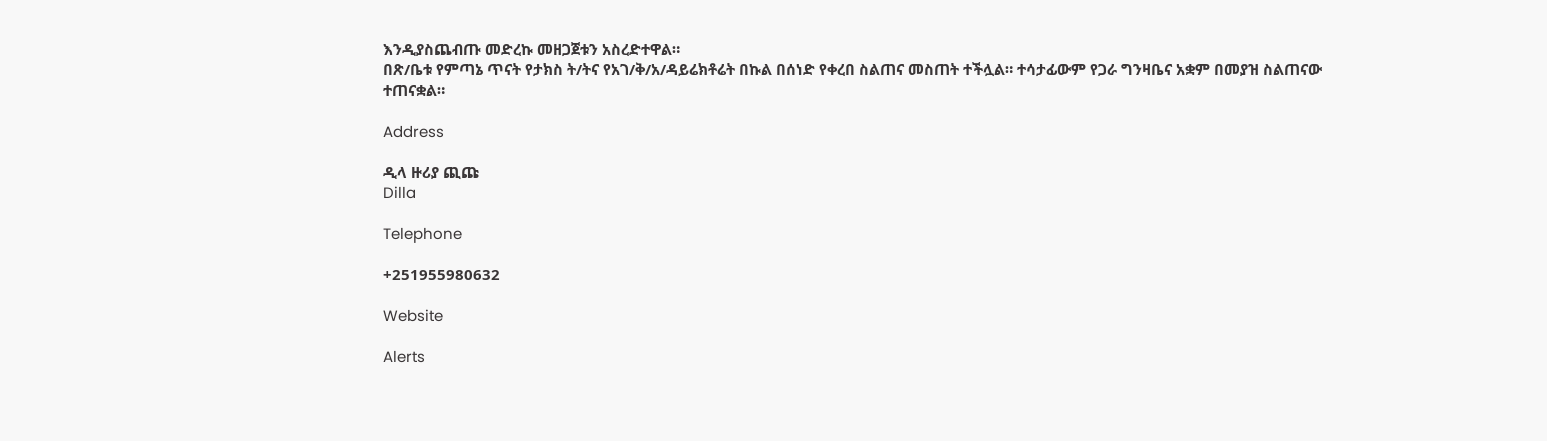እንዲያስጨብጡ መድረኩ መዘጋጀቱን አስረድተዋል።
በጽ/ቤቱ የምጣኔ ጥናት የታክስ ት/ትና የአገ/ቅ/አ/ዳይሬክቶሬት በኩል በሰነድ የቀረበ ስልጠና መስጠት ተችሏል። ተሳታፊውም የጋራ ግንዛቤና አቋም በመያዝ ስልጠናው ተጠናቋል።

Address

ዲላ ዙሪያ ጪጩ
Dilla

Telephone

+251955980632

Website

Alerts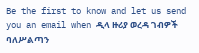Be the first to know and let us send you an email when ዲላ ዙሪያ ወረዳ ገብዎች ባለሥልጣን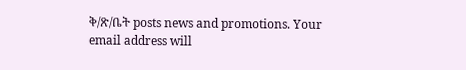ቅ/ጽ/ቤት posts news and promotions. Your email address will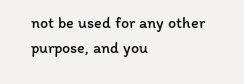not be used for any other purpose, and you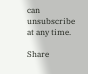can unsubscribe at any time.

Share